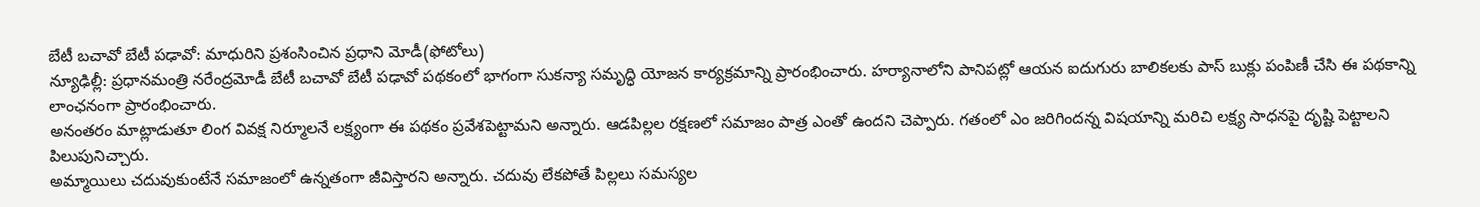బేటీ బచావో బేటీ పఢావో: మాధురిని ప్రశంసించిన ప్రధాని మోడీ(ఫోటోలు)
న్యూఢిల్లీ: ప్రధానమంత్రి నరేంద్రమోడీ బేటీ బచావో బేటీ పఢావో పథకంలో భాగంగా సుకన్యా సమృద్ధి యోజన కార్యక్రమాన్ని ప్రారంభించారు. హర్యానాలోని పానిపట్లో ఆయన ఐదుగురు బాలికలకు పాస్ బుక్లు పంపిణీ చేసి ఈ పథకాన్ని లాంఛనంగా ప్రారంభించారు.
అనంతరం మాట్లాడుతూ లింగ వివక్ష నిర్మూలనే లక్ష్యంగా ఈ పథకం ప్రవేశపెట్టామని అన్నారు. ఆడపిల్లల రక్షణలో సమాజం పాత్ర ఎంతో ఉందని చెప్పారు. గతంలో ఎం జరిగిందన్న విషయాన్ని మరిచి లక్ష్య సాధనపై దృష్టి పెట్టాలని పిలుపునిచ్చారు.
అమ్మాయిలు చదువుకుంటేనే సమాజంలో ఉన్నతంగా జీవిస్తారని అన్నారు. చదువు లేకపోతే పిల్లలు సమస్యల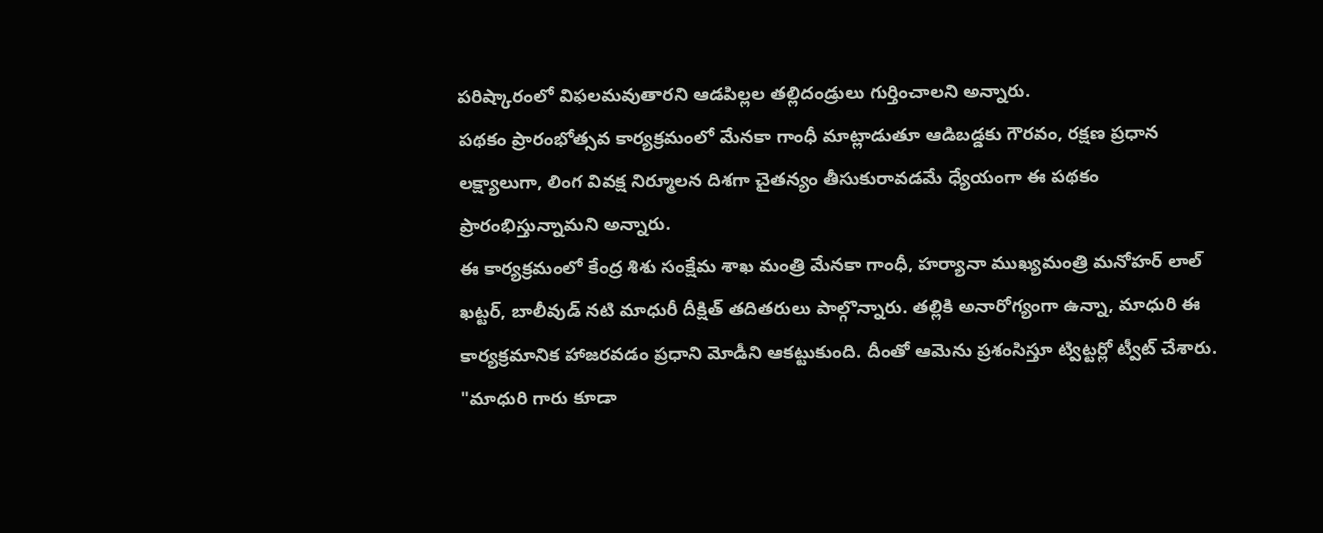పరిష్కారంలో విఫలమవుతారని ఆడపిల్లల తల్లిదండ్రులు గుర్తించాలని అన్నారు.
పథకం ప్రారంభోత్సవ కార్యక్రమంలో మేనకా గాంధీ మాట్లాడుతూ ఆడిబడ్డకు గౌరవం, రక్షణ ప్రధాన లక్ష్యాలుగా, లింగ వివక్ష నిర్మూలన దిశగా చైతన్యం తీసుకురావడమే ధ్యేయంగా ఈ పథకం ప్రారంభిస్తున్నామని అన్నారు.
ఈ కార్యక్రమంలో కేంద్ర శిశు సంక్షేమ శాఖ మంత్రి మేనకా గాంధీ, హర్యానా ముఖ్యమంత్రి మనోహర్ లాల్ ఖట్టర్, బాలీవుడ్ నటి మాధురీ దీక్షిత్ తదితరులు పాల్గొన్నారు. తల్లికి అనారోగ్యంగా ఉన్నా, మాధురి ఈ కార్యక్రమానిక హాజరవడం ప్రధాని మోడీని ఆకట్టుకుంది. దీంతో ఆమెను ప్రశంసిస్తూ ట్విట్టర్లో ట్వీట్ చేశారు. "మాధురి గారు కూడా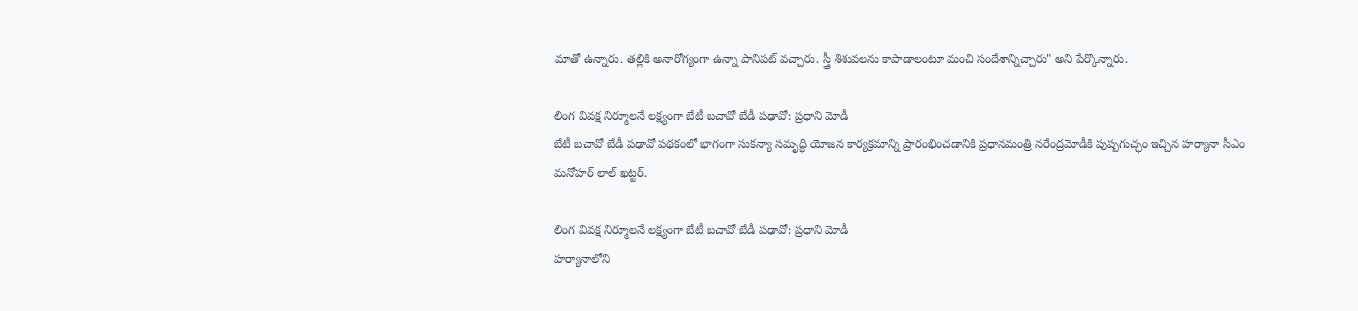మాతో ఉన్నారు. తల్లికి అనారోగ్యంగా ఉన్నా పానిపట్ వచ్చారు. స్త్రీ శిశువలను కాపాడాలంటూ మంచి సందేశాన్నిచ్చారు" అని పేర్కొన్నారు.

లింగ వివక్ష నిర్మూలనే లక్ష్యంగా బేటీ బచావో బేడీ పఢావో: ప్రధాని మోడీ
బేటీ బచావో బేడీ పఢావో పథకంలో భాగంగా సుకన్యా సమృద్ధి యోజన కార్యక్రమాన్ని ప్రారంభించడానికి ప్రధానమంత్రి నరేంద్రమోడీకి పుష్పగుచ్ఛం ఇచ్చిన హర్యానా సీఎం మనోహర్ లాల్ ఖట్టర్.

లింగ వివక్ష నిర్మూలనే లక్ష్యంగా బేటీ బచావో బేడీ పఢావో: ప్రధాని మోడీ
హర్యానాలోని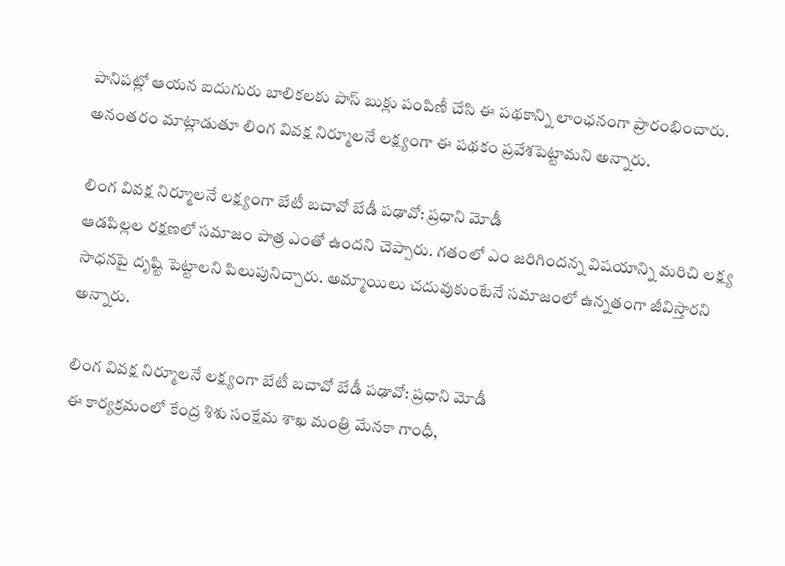పానిపట్లో ఆయన ఐదుగురు బాలికలకు పాస్ బుక్లు పంపిణీ చేసి ఈ పథకాన్ని లాంఛనంగా ప్రారంభించారు. అనంతరం మాట్లాడుతూ లింగ వివక్ష నిర్మూలనే లక్ష్యంగా ఈ పథకం ప్రవేశపెట్టామని అన్నారు.

లింగ వివక్ష నిర్మూలనే లక్ష్యంగా బేటీ బచావో బేడీ పఢావో: ప్రధాని మోడీ
ఆడపిల్లల రక్షణలో సమాజం పాత్ర ఎంతో ఉందని చెప్పారు. గతంలో ఎం జరిగిందన్న విషయాన్ని మరిచి లక్ష్య సాధనపై దృష్టి పెట్టాలని పిలుపునిచ్చారు. అమ్మాయిలు చదువుకుంటేనే సమాజంలో ఉన్నతంగా జీవిస్తారని అన్నారు.

లింగ వివక్ష నిర్మూలనే లక్ష్యంగా బేటీ బచావో బేడీ పఢావో: ప్రధాని మోడీ
ఈ కార్యక్రమంలో కేంద్ర శిశు సంక్షేమ శాఖ మంత్రి మేనకా గాంధీ,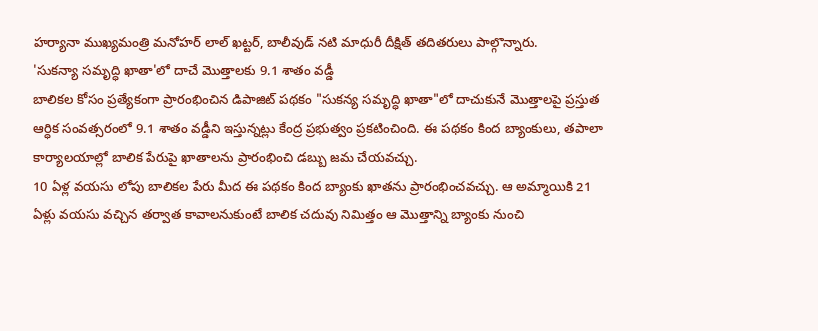హర్యానా ముఖ్యమంత్రి మనోహర్ లాల్ ఖట్టర్, బాలీవుడ్ నటి మాధురీ దీక్షిత్ తదితరులు పాల్గొన్నారు.
'సుకన్యా సమృద్ధి ఖాతా'లో దాచే మొత్తాలకు 9.1 శాతం వడ్డీ
బాలికల కోసం ప్రత్యేకంగా ప్రారంభించిన డిపాజిట్ పథకం "సుకన్య సమృద్ధి ఖాతా"లో దాచుకునే మొత్తాలపై ప్రస్తుత ఆర్ధిక సంవత్సరంలో 9.1 శాతం వడ్డీని ఇస్తున్నట్లు కేంద్ర ప్రభుత్వం ప్రకటించింది. ఈ పథకం కింద బ్యాంకులు, తపాలా కార్యాలయాల్లో బాలిక పేరుపై ఖాతాలను ప్రారంభించి డబ్బు జమ చేయవచ్చు.
10 ఏళ్ల వయసు లోపు బాలికల పేరు మీద ఈ పథకం కింద బ్యాంకు ఖాతను ప్రారంభించవచ్చు. ఆ అమ్మాయికి 21 ఏళ్లు వయసు వచ్చిన తర్వాత కావాలనుకుంటే బాలిక చదువు నిమిత్తం ఆ మొత్తాన్ని బ్యాంకు నుంచి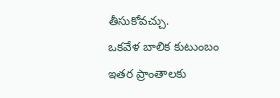తీసుకోవచ్చు.
ఒకవేళ బాలిక కుటుంబం ఇతర ప్రాంతాలకు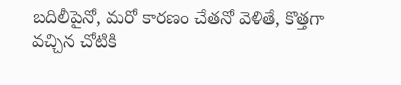బదిలీపైనో, మరో కారణం చేతనో వెళితే, కొత్తగా వచ్చిన చోటికి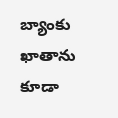బ్యాంకు ఖాతాను కూడా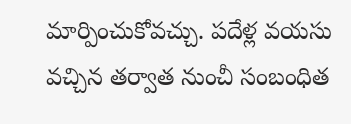మార్పించుకోవచ్చు. పదేళ్ల వయసు వచ్చిన తర్వాత నుంచీ సంబంధిత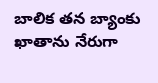బాలిక తన బ్యాంకు ఖాతాను నేరుగా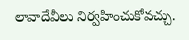లావాదేవీలు నిర్వహించుకోవచ్చు.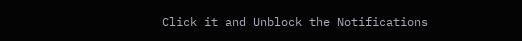Click it and Unblock the Notifications